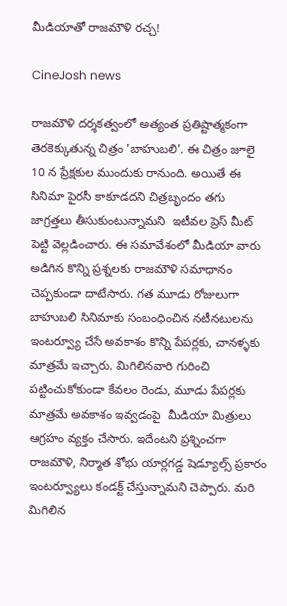మీడియాతో రాజమౌళి రచ్చ!

CineJosh news

రాజమౌళి దర్శకత్వంలో అత్యంత ప్రతిష్టాత్మకంగా తెరకెక్కుతున్న చిత్రం 'బాహుబలి'. ఈ చిత్రం జూలై 10 న ప్రేక్షకుల ముందుకు రానుంది. అయితే ఈ సినిమా పైరసీ కాకూడదని చిత్రబృందం తగు జాగ్రత్తలు తీసుకుంటున్నామని  ఇటీవల ప్రెస్ మీట్ పెట్టి వెల్లడించారు. ఈ సమావేశంలో మీడియా వారు అడిగిన కొన్ని ప్రశ్నలకు రాజమౌళి సమాధానం చెప్పకుండా దాటేసారు. గత మూడు రోజులుగా బాహుబలి సినిమాకు సంబంధించిన నటీనటులను ఇంటర్వ్యూ చేసే అవకాశం కొన్ని పేపర్లకు, చానళ్ళకు మాత్రమే ఇచ్చారు. మిగిలినవారి గురించి పట్టించుకోకుండా కేవలం రెండు, మూడు పేపర్లకు మాత్రమే అవకాశం ఇవ్వడంపై  మీడియా మిత్రులు ఆగ్రహం వ్యక్తం చేసారు. ఇదేంటని ప్రశ్నించగా  రాజమౌళి, నిర్మాత శోభు యార్లగడ్డ షెడ్యూల్స్ ప్రకారం ఇంటర్వ్యూలు కండక్ట్ చేస్తున్నామని చెప్పారు. మరి మిగిలిన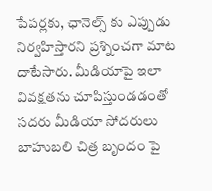పేపర్లకు, ఛానెల్స్ కు ఎప్పుడు నిర్వహిస్తారని ప్రశ్నించగా మాట దాటేసారు. మీడియాపై ఇలా వివక్షతను చూపిస్తుండడంతో సదరు మీడియా సోదరులు బాహుబలి చిత్ర బృందం పై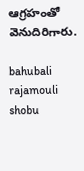ఆగ్రహంతో వెనుదిరిగారు.

bahubali
rajamouli
shobu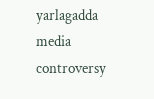yarlagadda
media controversy